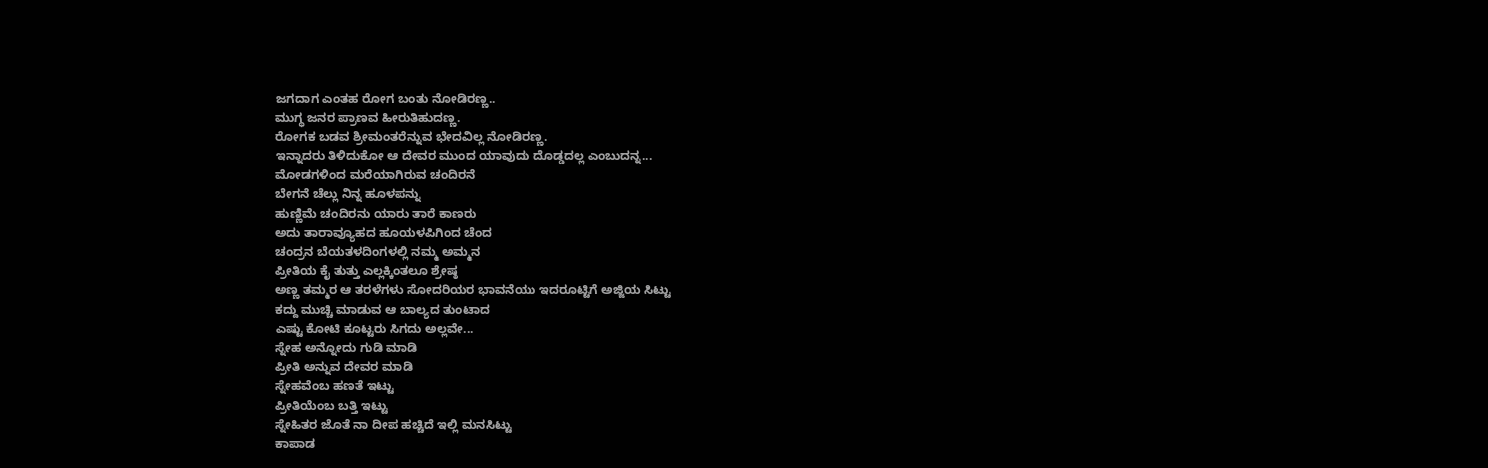ಜಗದಾಗ ಎಂತಹ ರೋಗ ಬಂತು ನೋಡಿರಣ್ಣ..
ಮುಗ್ಧ ಜನರ ಪ್ರಾಣವ ಹೀರುತಿಹುದಣ್ಣ.
ರೋಗಕ ಬಡವ ಶ್ರೀಮಂತರೆನ್ನುವ ಭೇದವಿಲ್ಲ ನೋಡಿರಣ್ಣ.
ಇನ್ನಾದರು ತಿಳಿದುಕೋ ಆ ದೇವರ ಮುಂದ ಯಾವುದು ದೊಡ್ಡದಲ್ಲ ಎಂಬುದನ್ನ...
ಮೋಡಗಳಿಂದ ಮರೆಯಾಗಿರುವ ಚಂದಿರನೆ
ಬೇಗನೆ ಚೆಲ್ಲು ನಿನ್ನ ಹೂಳಪನ್ನು
ಹುಣ್ಣಿಮೆ ಚಂದಿರನು ಯಾರು ತಾರೆ ಕಾಣರು
ಅದು ತಾರಾವ್ಯೂಹದ ಹೂಯಳಪಿಗಿಂದ ಚೆಂದ
ಚಂದ್ರನ ಬೆಯತಳದಿಂಗಳಲ್ಲಿ ನಮ್ಮ ಅಮ್ಮನ
ಪ್ರೀತಿಯ ಕೈ ತುತ್ತು ಎಲ್ಲಕ್ಕಿಂತಲೂ ಶ್ರೇಷ್ಠ
ಅಣ್ಣ ತಮ್ಮರ ಆ ತರಳೆಗಳು ಸೋದರಿಯರ ಭಾವನೆಯು ಇದರೂಟ್ಟಿಗೆ ಅಜ್ಜಿಯ ಸಿಟ್ಟು
ಕದ್ದು ಮುಚ್ಚಿ ಮಾಡುವ ಆ ಬಾಲ್ಯದ ತುಂಟಾದ
ಎಷ್ಟು ಕೋಟಿ ಕೂಟ್ಟರು ಸಿಗದು ಅಲ್ಲವೇ...
ಸ್ನೇಹ ಅನ್ನೋದು ಗುಡಿ ಮಾಡಿ
ಪ್ರೀತಿ ಅನ್ನುವ ದೇವರ ಮಾಡಿ
ಸ್ನೇಹವೆಂಬ ಹಣತೆ ಇಟ್ಟು
ಪ್ರೀತಿಯೆಂಬ ಬತ್ತಿ ಇಟ್ಟು
ಸ್ನೇಹಿತರ ಜೊತೆ ನಾ ದೀಪ ಹಚ್ಚಿದೆ ಇಲ್ಲಿ ಮನಸಿಟ್ಟು
ಕಾಪಾಡ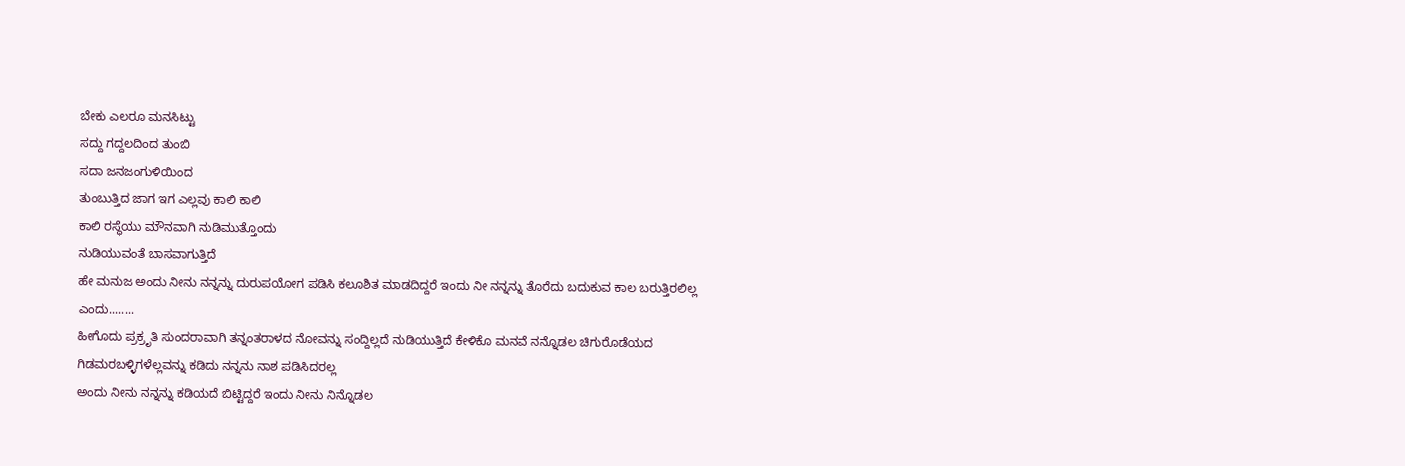ಬೇಕು ಎಲರೂ ಮನಸಿಟ್ಟು
ಸದ್ದು ಗದ್ದಲದಿಂದ ತುಂಬಿ
ಸದಾ ಜನಜಂಗುಳಿಯಿಂದ
ತುಂಬುತ್ತಿದ ಜಾಗ ಇಗ ಎಲ್ಲವು ಕಾಲಿ ಕಾಲಿ
ಕಾಲಿ ರಸ್ಥೆಯು ಮೌನವಾಗಿ ನುಡಿಮುತ್ತೊಂದು
ನುಡಿಯುವಂತೆ ಬಾಸವಾಗುತ್ತಿದೆ
ಹೇ ಮನುಜ ಅಂದು ನೀನು ನನ್ನನ್ನು ದುರುಪಯೋಗ ಪಡಿಸಿ ಕಲೂಶಿತ ಮಾಡದಿದ್ದರೆ ಇಂದು ನೀ ನನ್ನನ್ನು ತೊರೆದು ಬದುಕುವ ಕಾಲ ಬರುತ್ತಿರಲಿಲ್ಲ ಎಂದು........
ಹೀಗೊದು ಪ್ರಕ್ರೃತಿ ಸುಂದರಾವಾಗಿ ತನ್ನಂತರಾಳದ ನೋವನ್ನು ಸಂದ್ದಿಲ್ಲದೆ ನುಡಿಯುತ್ತಿದೆ ಕೇಳಿಕೊ ಮನವೆ ನನ್ನೊಡಲ ಚಿಗುರೊಡೆಯದ ಗಿಡಮರಬಳ್ಳಿಗಳೆಲ್ಲವನ್ನು ಕಡಿದು ನನ್ನನು ನಾಶ ಪಡಿಸಿದರಲ್ಲ
ಅಂದು ನೀನು ನನ್ನನ್ನು ಕಡಿಯದೆ ಬಿಟ್ಟಿದ್ದರೆ ಇಂದು ನೀನು ನಿನ್ನೊಡಲ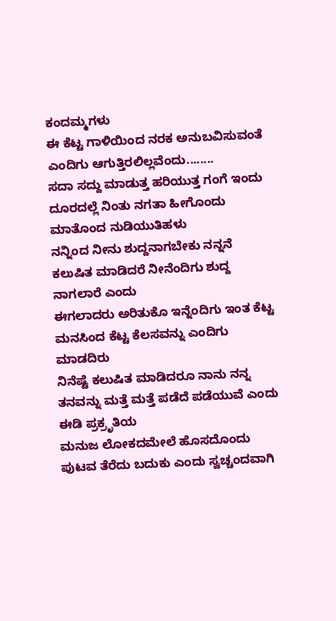ಕಂದಮ್ಮಗಳು
ಈ ಕೆಟ್ಟ ಗಾಳಿಯಿಂದ ನರಕ ಅನುಬವಿಸುವಂತೆ ಎಂದಿಗು ಆಗುತ್ತಿರಲಿಲ್ಲವೆಂದು........
ಸದಾ ಸದ್ದು ಮಾಡುತ್ತ ಹರಿಯುತ್ತ ಗಂಗೆ ಇಂದು ದೂರದಲ್ಲೆ ನಿಂತು ನಗತಾ ಹೀಗೊಂದು ಮಾತೊಂದ ನುಡಿಯುತಿಹಳು
ನನ್ನಿಂದ ನೀನು ಶುದ್ದನಾಗಬೇಕು ನನ್ನನೆ ಕಲುಷಿತ ಮಾಡಿದರೆ ನೀನೆಂದಿಗು ಶುದ್ದ ನಾಗಲಾರೆ ಎಂದು
ಈಗಲಾದರು ಅರಿತುಕೊ ಇನ್ನೆಂದಿಗು ಇಂತ ಕೆಟ್ಟ ಮನಸಿಂದ ಕೆಟ್ಟ ಕೆಲಸವನ್ನು ಎಂದಿಗು ಮಾಡದಿರು
ನಿನೆಷ್ಟೆ ಕಲುಷಿತ ಮಾಡಿದರೂ ನಾನು ನನ್ನ ತನವನ್ನು ಮತ್ತೆ ಮತ್ತೆ ಪಡೆದೆ ಪಡೆಯುವೆ ಎಂದು ಈಡಿ ಪ್ರಕ್ರೃತಿಯ
ಮನುಜ ಲೋಕದಮೇಲೆ ಹೊಸದೊಂದು ಪುಟವ ತೆರೆದು ಬದುಕು ಎಂದು ಸ್ವಚ್ಚಂದವಾಗಿ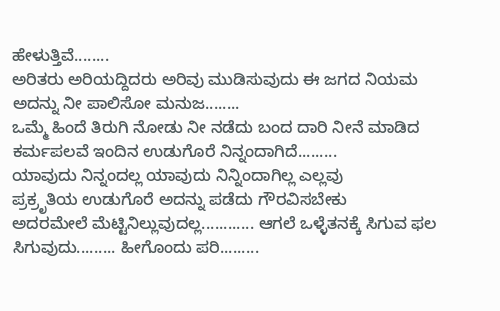ಹೇಳುತ್ತಿವೆ........
ಅರಿತರು ಅರಿಯದ್ದಿದರು ಅರಿವು ಮುಡಿಸುವುದು ಈ ಜಗದ ನಿಯಮ ಅದನ್ನು ನೀ ಪಾಲಿಸೋ ಮನುಜ........
ಒಮ್ಮೆ ಹಿಂದೆ ತಿರುಗಿ ನೋಡು ನೀ ನಡೆದು ಬಂದ ದಾರಿ ನೀನೆ ಮಾಡಿದ ಕರ್ಮಪಲವೆ ಇಂದಿನ ಉಡುಗೊರೆ ನಿನ್ನಂದಾಗಿದೆ.........
ಯಾವುದು ನಿನ್ನಂದಲ್ಲ ಯಾವುದು ನಿನ್ನಿಂದಾಗಿಲ್ಲ ಎಲ್ಲವು
ಪ್ರಕ್ರೃತಿಯ ಉಡುಗೊರೆ ಅದನ್ನು ಪಡೆದು ಗೌರವಿಸಬೇಕು
ಅದರಮೇಲೆ ಮೆಟ್ಟಿನಿಲ್ಲುವುದಲ್ಲ............ ಆಗಲೆ ಒಳ್ಳೆತನಕ್ಕೆ ಸಿಗುವ ಫಲ ಸಿಗುವುದು......... ಹೀಗೊಂದು ಪರಿ.........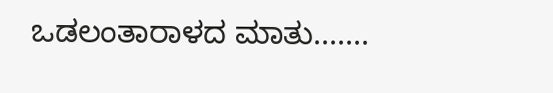ಒಡಲಂತಾರಾಳದ ಮಾತು.......